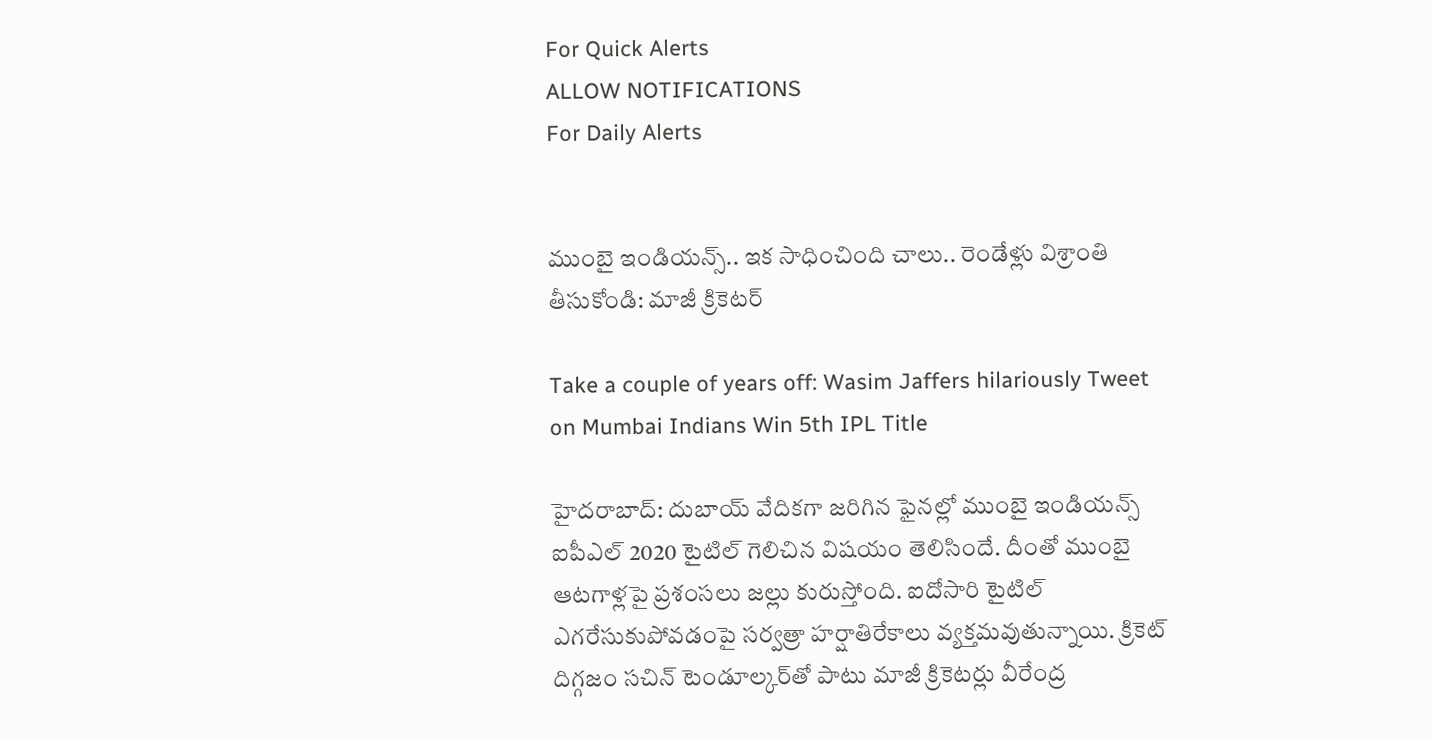For Quick Alerts
ALLOW NOTIFICATIONS
For Daily Alerts


ముంబై ఇండియన్స్.. ఇక సాధించింది చాలు.. రెండేళ్లు విశ్రాంతి తీసుకోండి: మాజీ క్రికెటర్

Take a couple of years off: Wasim Jaffers hilariously Tweet on Mumbai Indians Win 5th IPL Title

హైదరాబాద్: దుబాయ్‌ వేదికగా జరిగిన ఫైనల్లో ముంబై ఇండియన్స్‌ ఐపీఎల్‌ 2020 టైటిల్‌ గెలిచిన విషయం తెలిసిందే. దీంతో ముంబై ఆటగాళ్లపై ప్రశంసలు జల్లు కురుస్తోంది. ఐదోసారి టైటిల్‌ ఎగరేసుకుపోవడంపై సర్వత్రా హర్షాతిరేకాలు వ్యక్తమవుతున్నాయి. క్రికెట్‌ దిగ్గజం సచిన్‌ టెండూల్కర్‌తో పాటు మాజీ క్రికెటర్లు వీరేంద్ర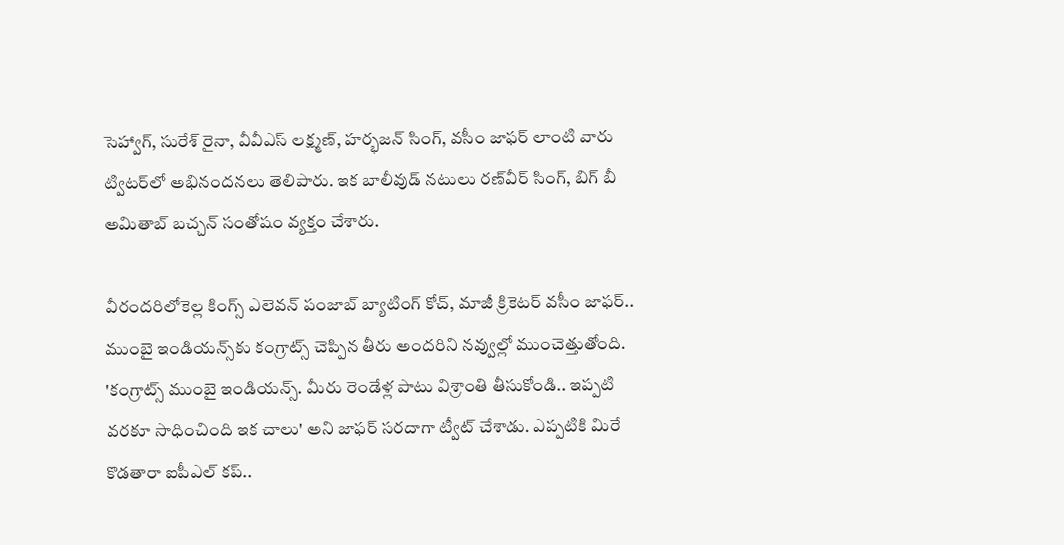సెహ్వాగ్‌, సురేశ్‌ రైనా, వీవీఎస్‌ లక్ష్మణ్‌, హర్భజన్‌ సింగ్, వసీం జాఫర్‌ లాంటి వారు ట్విటర్‌లో అభినందనలు తెలిపారు. ఇక బాలీవుడ్‌ నటులు రణ్‌వీర్‌ సింగ్‌, బిగ్‌ బీ అమితాబ్‌ బచ్చన్‌ సంతోషం వ్యక్తం చేశారు.

వీరందరిలోకెల్ల కింగ్స్ ఎలెవన్ పంజాబ్ బ్యాటింగ్ కోచ్, మాజీ క్రికెటర్ వసీం జాఫర్.. ముంబై ఇండియన్స్‌కు కంగ్రాట్స్ చెప్పిన తీరు అందరిని నవ్వుల్లో ముంచెత్తుతోంది. 'కంగ్రాట్స్ ముంబై ఇండియన్స్. మీరు రెండేళ్ల పాటు విశ్రాంతి తీసుకోండి.. ఇప్పటి వరకూ సాధించింది ఇక చాలు' అని జాఫర్ సరదాగా ట్వీట్ చేశాడు. ఎప్పటికి మిరే కొడతారా ఐపీఎల్ కప్..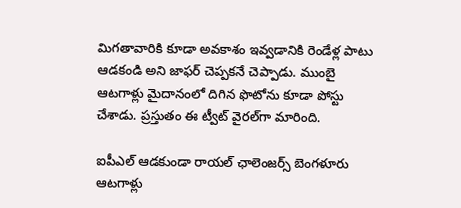మిగతావారికి కూడా అవకాశం ఇవ్వడానికి రెండేళ్ల పాటు ఆడకండి అని జాఫర్ చెప్పకనే చెప్పాడు. ముంబై ఆటగాళ్లు మైదానంలో దిగిన ఫొటోను కూడా పోస్టు చేశాడు. ప్రస్తుతం ఈ ట్వీట్ వైరల్‌గా మారింది.

ఐపీఎల్‌ ఆడకుండా రాయల్ ఛాలెంజర్స్ బెంగళూరు ఆటగాళ్లు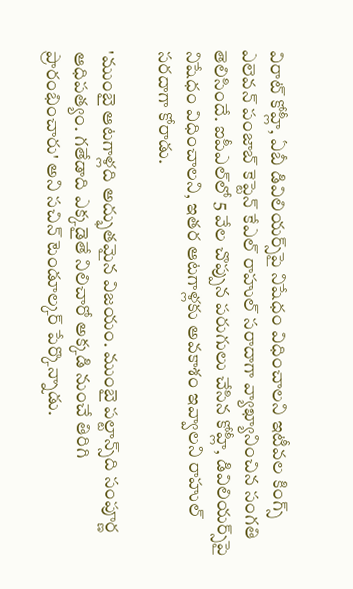విరాట్ కోహ్లీ, ఏబీ డివిలియర్స్‌పై నిషేధం విధించాలని ఇటీవల కింగ్స్ ఎలెవన్ పంజాబ్ కెప్టెన్ కేఎల్ రాహుల్ సరాదాగా వ్యాఖ్యానించిన సంగతి తెలిసిందే. ఐపీఎల్‌లో 5 వేల చొప్పున పరుగులు చేసిన కోహ్లీ, డివిలియర్స్‌పై నిషేధం విధించాలని, ఇతర ఆటగాళ్లకు అవకాశం ఇవ్వాలని రాహుల్ సరదాగా కోరాడు.

'ముంబై ఆటగాళ్లది అద్భుతమైన విజయం. ముంబై పల్టాన్స్‌ది సంపూర్ణ ఆధిపత్యం. గతేడాది ఎక్కడైతే నిలిచారో అక్కడి నుంచే తిరిగి ప్రారంభించారు' అని సచిన్‌ టెండూల్కర్ పేర్కొన్నాడు.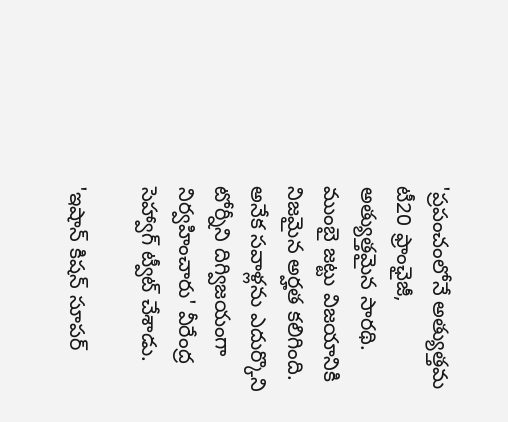'ప్రపంచంలోనే అత్యుత్తమ టీ20 ఫ్రాంఛైజీ, అత్యుత్తమైన సారథి. ముంబై జట్టు విజయానికి నిజమైన అర్హత కలిగింది. అనేక సవాళ్లను ఎదుర్కొని టోర్నీని దిగ్విజయంగా నిర్వహించారు' వీరేంద్ర సెహ్వాగ్‌ ట్వీట్ చేశాడు.

'ఇషాన్ కిషన్‌ సూపర్‌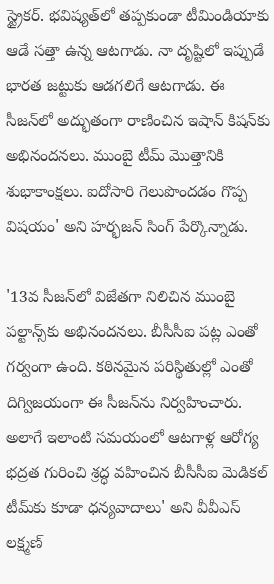స్ట్రైకర్‌. భవిష్యత్‌లో తప్పకుండా టీమిండియాకు ఆడే సత్తా ఉన్న ఆటగాడు. నా దృష్టిలో ఇప్పుడే భారత జట్టుకు ఆడగలిగే ఆటగాడు. ఈ సీజన్‌లో అద్భుతంగా రాణించిన ఇషాన్ కిషన్‌కు అభినందనలు. ముంబై టీమ్‌ మొత్తానికి శుభాకాంక్షలు. ఐదోసారి గెలుపొందడం గొప్ప విషయం' అని హర్భజన్‌ సింగ్‌ పేర్కొన్నాడు.

'13వ సీజన్‌లో విజేతగా నిలిచిన ముంబై పల్టాన్స్‌కు అభినందనలు. బీసీసీఐ పట్ల ఎంతో గర్వంగా ఉంది. కఠినమైన పరిస్థితుల్లో ఎంతో దిగ్విజయంగా ఈ సీజన్‌ను నిర్వహించారు. అలాగే ఇలాంటి సమయంలో ఆటగాళ్ల ఆరోగ్య భద్రత గురించి శ్రద్ధ వహించిన బీసీసీఐ మెడికల్‌ టీమ్‌కు కూడా ధన్యవాదాలు' అని వీవీఎస్‌ లక్ష్మణ్‌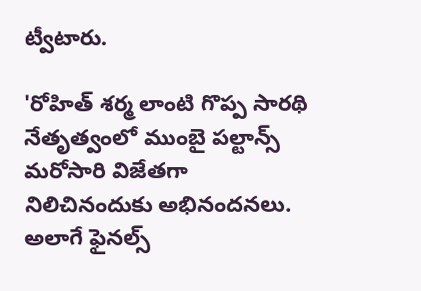ట్వీటారు.

'రోహిత్‌ శర్మ లాంటి గొప్ప సారథి నేతృత్వంలో ముంబై పల్టాన్స్‌ మరోసారి విజేతగా నిలిచినందుకు అభినందనలు. అలాగే ఫైనల్స్‌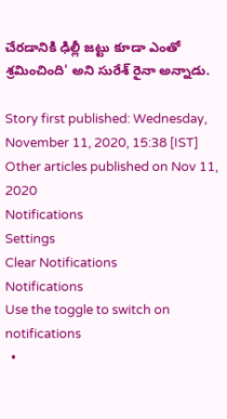చేరడానికి ఢిల్లీ జట్టు కూడా ఎంతో శ్రమించింది' అని సురేశ్‌ రైనా అన్నాడు.

Story first published: Wednesday, November 11, 2020, 15:38 [IST]
Other articles published on Nov 11, 2020
Notifications
Settings
Clear Notifications
Notifications
Use the toggle to switch on notifications
  •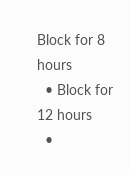Block for 8 hours
  • Block for 12 hours
  •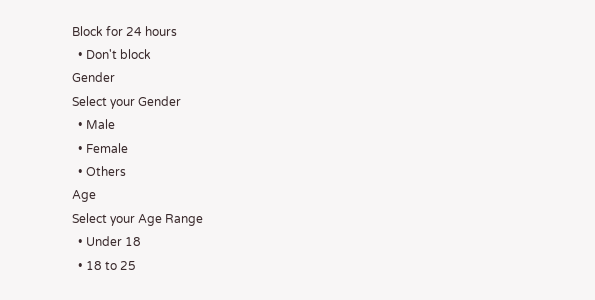Block for 24 hours
  • Don't block
Gender
Select your Gender
  • Male
  • Female
  • Others
Age
Select your Age Range
  • Under 18
  • 18 to 25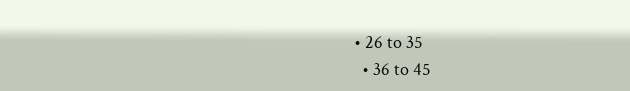• 26 to 35
  • 36 to 45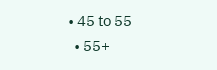• 45 to 55
  • 55+